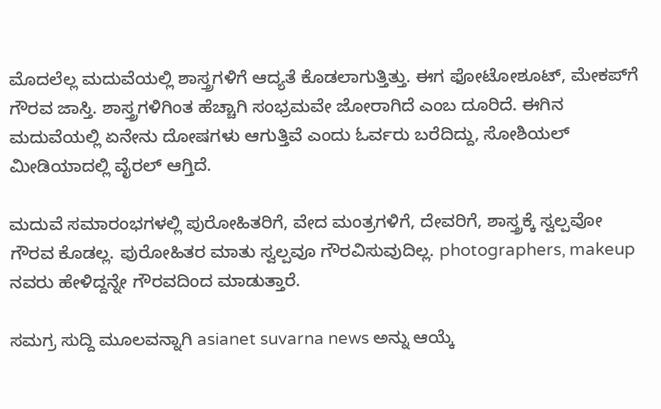ಮೊದಲೆಲ್ಲ ಮದುವೆಯಲ್ಲಿ ಶಾಸ್ತ್ರಗಳಿಗೆ ಆದ್ಯತೆ ಕೊಡಲಾಗುತ್ತಿತ್ತು. ಈಗ ಫೋಟೋಶೂಟ್‌, ಮೇಕಪ್‌ಗೆ ಗೌರವ ಜಾಸ್ತಿ. ಶಾಸ್ತ್ರಗಳಿಗಿಂತ ಹೆಚ್ಚಾಗಿ ಸಂಭ್ರಮವೇ ಜೋರಾಗಿದೆ ಎಂಬ ದೂರಿದೆ. ಈಗಿನ ಮದುವೆಯಲ್ಲಿ ಏನೇನು ದೋಷಗಳು ಆಗುತ್ತಿವೆ ಎಂದು ಓರ್ವರು ಬರೆದಿದ್ದು, ಸೋಶಿಯಲ್‌ ಮೀಡಿಯಾದಲ್ಲಿ ವೈರಲ್‌ ಆಗ್ತಿದೆ.

ಮದುವೆ ಸಮಾರಂಭಗಳಲ್ಲಿ ಪುರೋಹಿತರಿಗೆ, ವೇದ ಮಂತ್ರಗಳಿಗೆ, ದೇವರಿಗೆ, ಶಾಸ್ತ್ರಕ್ಕೆ ಸ್ವಲ್ಪವೋ ಗೌರವ ಕೊಡಲ್ಲ. ಪುರೋಹಿತರ ಮಾತು ಸ್ವಲ್ಪವೂ ಗೌರವಿಸುವುದಿಲ್ಲ. photographers, makeup ನವರು ಹೇಳಿದ್ದನ್ನೇ ಗೌರವದಿಂದ ಮಾಡುತ್ತಾರೆ.

ಸಮಗ್ರ ಸುದ್ದಿ ಮೂಲವನ್ನಾಗಿ asianet suvarna news ಅನ್ನು ಆಯ್ಕೆ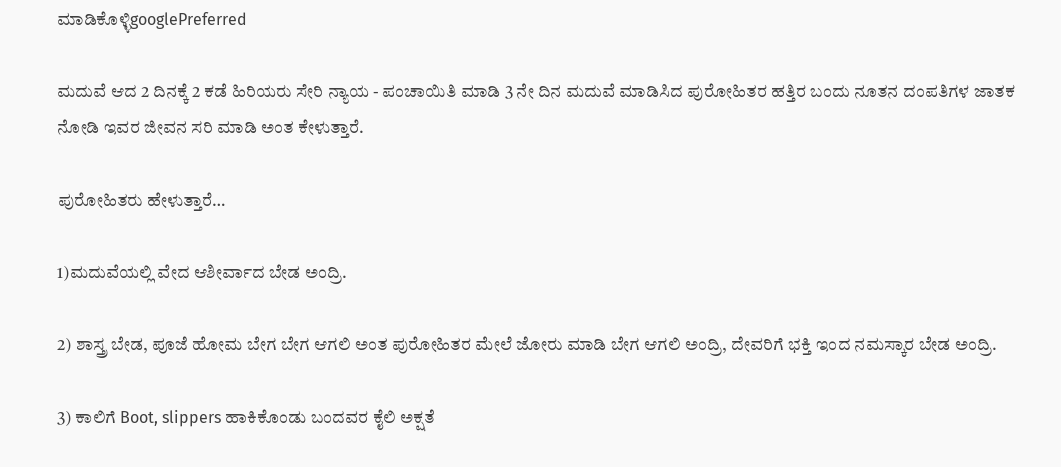ಮಾಡಿಕೊಳ್ಳಿgooglePreferred

ಮದುವೆ ಆದ 2 ದಿನಕ್ಕೆ 2 ಕಡೆ ಹಿರಿಯರು ಸೇರಿ ನ್ಯಾಯ - ಪಂಚಾಯಿತಿ ಮಾಡಿ 3 ನೇ ದಿನ ಮದುವೆ ಮಾಡಿಸಿದ ಪುರೋಹಿತರ ಹತ್ತಿರ ಬಂದು ನೂತನ ದಂಪತಿಗಳ ಜಾತಕ ನೋಡಿ ಇವರ ಜೀವನ ಸರಿ ಮಾಡಿ ಅಂತ ಕೇಳುತ್ತಾರೆ.

ಪುರೋಹಿತರು ಹೇಳುತ್ತಾರೆ…

1)ಮದುವೆಯಲ್ಲಿ ವೇದ ಆಶೀರ್ವಾದ ಬೇಡ ಅಂದ್ರಿ.

2) ಶಾಸ್ತ್ರ ಬೇಡ, ಪೂಜೆ ಹೋಮ ಬೇಗ ಬೇಗ ಆಗಲಿ ಅಂತ ಪುರೋಹಿತರ ಮೇಲೆ ಜೋರು ಮಾಡಿ ಬೇಗ ಆಗಲಿ ಅಂದ್ರಿ, ದೇವರಿಗೆ ಭಕ್ತಿ ಇಂದ ನಮಸ್ಕಾರ ಬೇಡ ಅಂದ್ರಿ.

3) ಕಾಲಿಗೆ Boot, slippers ಹಾಕಿಕೊಂಡು ಬಂದವರ ಕೈಲಿ ಅಕ್ಷತೆ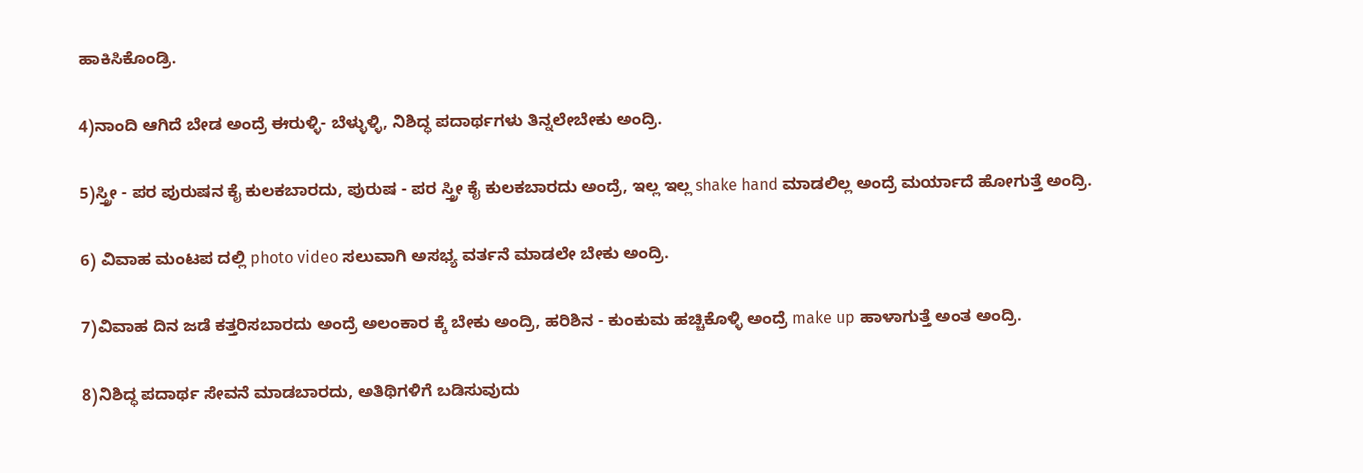ಹಾಕಿಸಿಕೊಂಡ್ರಿ.

4)ನಾಂದಿ ಆಗಿದೆ ಬೇಡ ಅಂದ್ರೆ ಈರುಳ್ಳಿ- ಬೆಳ್ಳುಳ್ಳಿ, ನಿಶಿದ್ಧ ಪದಾರ್ಥಗಳು ತಿನ್ನಲೇಬೇಕು ಅಂದ್ರಿ.

5)ಸ್ತ್ರೀ - ಪರ ಪುರುಷನ ಕೈ ಕುಲಕಬಾರದು, ಪುರುಷ - ಪರ ಸ್ತ್ರೀ ಕೈ ಕುಲಕಬಾರದು ಅಂದ್ರೆ, ಇಲ್ಲ ಇಲ್ಲ shake hand ಮಾಡಲಿಲ್ಲ ಅಂದ್ರೆ ಮರ್ಯಾದೆ ಹೋಗುತ್ತೆ ಅಂದ್ರಿ.

6) ವಿವಾಹ ಮಂಟಪ ದಲ್ಲಿ photo video ಸಲುವಾಗಿ ಅಸಭ್ಯ ವರ್ತನೆ ಮಾಡಲೇ ಬೇಕು ಅಂದ್ರಿ.

7)ವಿವಾಹ ದಿನ ಜಡೆ ಕತ್ತರಿಸಬಾರದು ಅಂದ್ರೆ ಅಲಂಕಾರ ಕ್ಕೆ ಬೇಕು ಅಂದ್ರಿ, ಹರಿಶಿನ - ಕುಂಕುಮ ಹಚ್ಚಿಕೊಳ್ಳಿ ಅಂದ್ರೆ make up ಹಾಳಾಗುತ್ತೆ ಅಂತ ಅಂದ್ರಿ.

8)ನಿಶಿದ್ಧ ಪದಾರ್ಥ ಸೇವನೆ ಮಾಡಬಾರದು, ಅತಿಥಿಗಳಿಗೆ ಬಡಿಸುವುದು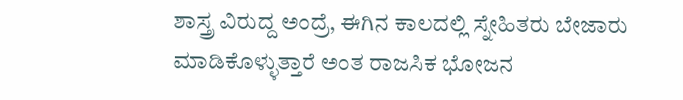ಶಾಸ್ತ್ರ ವಿರುದ್ದ ಅಂದ್ರೆ, ಈಗಿನ ಕಾಲದಲ್ಲಿ ಸ್ನೇಹಿತರು ಬೇಜಾರು ಮಾಡಿಕೊಳ್ಳುತ್ತಾರೆ ಅಂತ ರಾಜಸಿಕ ಭೋಜನ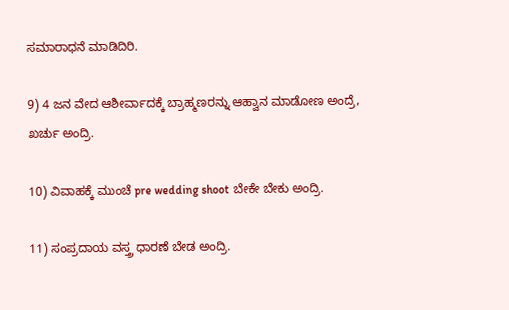ಸಮಾರಾಧನೆ ಮಾಡಿದಿರಿ.

9) 4 ಜನ ವೇದ ಆಶೀರ್ವಾದಕ್ಕೆ ಬ್ರಾಹ್ಮಣರನ್ನು ಆಹ್ವಾನ ಮಾಡೋಣ ಅಂದ್ರೆ, ಖರ್ಚು ಅಂದ್ರಿ.

10) ವಿವಾಹಕ್ಕೆ ಮುಂಚೆ pre wedding shoot ಬೇಕೇ ಬೇಕು ಅಂದ್ರಿ.

11) ಸಂಪ್ರದಾಯ ವಸ್ತ್ರ ಧಾರಣೆ ಬೇಡ ಅಂದ್ರಿ.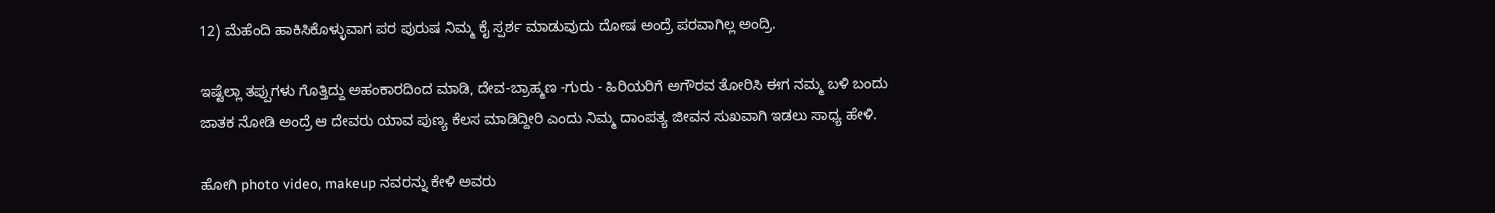12) ಮೆಹೆಂದಿ ಹಾಕಿಸಿಕೊಳ್ಳುವಾಗ ಪರ ಪುರುಷ ನಿಮ್ಮ ಕೈ ಸ್ಪರ್ಶ ಮಾಡುವುದು ದೋಷ ಅಂದ್ರೆ ಪರವಾಗಿಲ್ಲ ಅಂದ್ರಿ.

ಇಷ್ಟೆಲ್ಲಾ ತಪ್ಪುಗಳು ಗೊತ್ತಿದ್ದು ಅಹಂಕಾರದಿಂದ ಮಾಡಿ, ದೇವ-ಬ್ರಾಹ್ಮಣ -ಗುರು - ಹಿರಿಯರಿಗೆ ಅಗೌರವ ತೋರಿಸಿ ಈಗ ನಮ್ಮ ಬಳಿ ಬಂದು ಜಾತಕ ನೋಡಿ ಅಂದ್ರೆ ಆ ದೇವರು ಯಾವ ಪುಣ್ಯ ಕೆಲಸ ಮಾಡಿದ್ದೀರಿ ಎಂದು ನಿಮ್ಮ ದಾಂಪತ್ಯ ಜೀವನ ಸುಖವಾಗಿ ಇಡಲು ಸಾಧ್ಯ ಹೇಳಿ.

ಹೋಗಿ photo video, makeup ನವರನ್ನು ಕೇಳಿ ಅವರು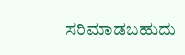ಸರಿಮಾಡಬಹುದು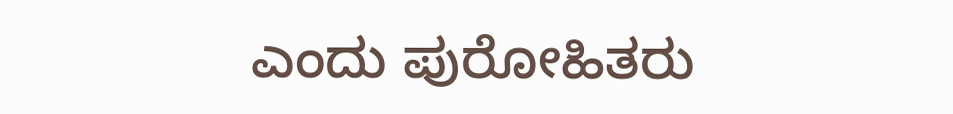ಎಂದು ಪುರೋಹಿತರು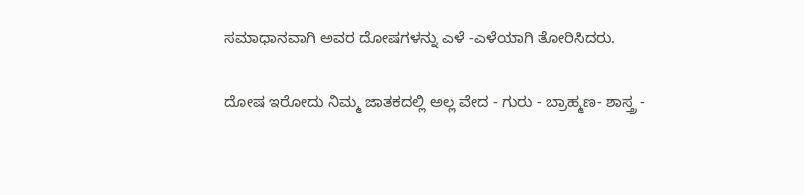ಸಮಾಧಾನವಾಗಿ ಅವರ ದೋಷಗಳನ್ನು ಎಳೆ -ಎಳೆಯಾಗಿ ತೋರಿಸಿದರು.

ದೋಷ ಇರೋದು ನಿಮ್ಮ ಜಾತಕದಲ್ಲಿ ಅಲ್ಲ ವೇದ - ಗುರು - ಬ್ರಾಹ್ಮಣ- ಶಾಸ್ತ್ರ -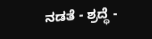ನಡತೆ - ಶ್ರದ್ಧೆ -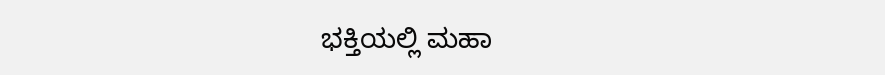ಭಕ್ತಿಯಲ್ಲಿ ಮಹಾ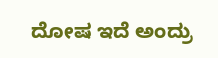ದೋಷ ಇದೆ ಅಂದ್ರು